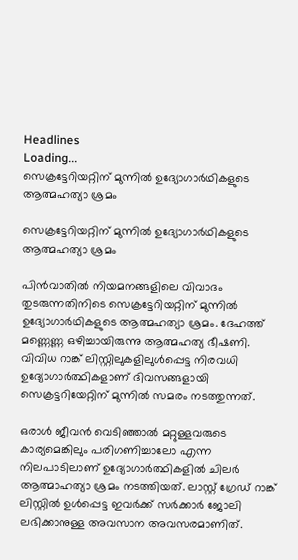Headlines
Loading...
സെക്രട്ടേറിയറ്റിന് മുന്നില്‍ ഉദ്യോഗാര്‍ഥികളുടെ ആത്മഹത്യാ ശ്രമം

സെക്രട്ടേറിയറ്റിന് മുന്നില്‍ ഉദ്യോഗാര്‍ഥികളുടെ ആത്മഹത്യാ ശ്രമം

പിന്‍വാതില്‍ നിയമനങ്ങളിലെ വിവാദം തുടരുന്നതിനിടെ സെക്രട്ടേറിയറ്റിന് മുന്നില്‍ ഉദ്യോഗാര്‍ഥികളുടെ ആത്മഹത്യാ ശ്രമം. ദേഹത്ത് മണ്ണെണ്ണ ഒഴിച്ചായിരുന്നു ആത്മഹത്യ ഭീഷണി. വിവിധ റാങ്ക് ലിസ്റ്റിലുകളിലുള്‍പ്പെട്ട നിരവധി ഉദ്യോഗാർത്ഥികളാണ് ദിവസങ്ങളായി സെക്രട്ടറിയേറ്റിന് മുന്നില്‍ സമരം നടത്തുന്നത്.

ഒരാൾ ജീവൻ വെടിഞ്ഞാൽ മറ്റുള്ളവരുടെ കാര്യമെങ്കിലും പരിഗണിച്ചാലോ എന്ന നിലപാടിലാണ് ഉദ്യോഗാർത്ഥികളില്‍ ചിലർ ആത്മാഹത്യാ ശ്രമം നടത്തിയത്. ലാസ്റ്റ് ഗ്രേഡ് റാങ്ക് ലിസ്റ്റിൽ ഉൾപ്പെട്ട ഇവർക്ക് സർക്കാർ ജോലി ലഭിക്കാനുള്ള അവസാന അവസരമാണിത്.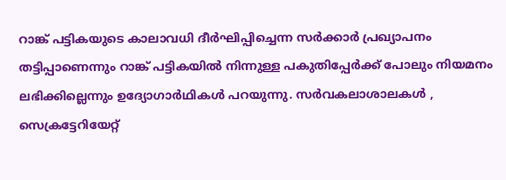റാങ്ക് പട്ടികയുടെ കാലാവധി ദീര്‍ഘിപ്പിച്ചെന്ന സര്‍ക്കാര്‍ പ്രഖ്യാപനം തട്ടിപ്പാണെന്നും റാങ്ക് പട്ടികയില്‍ നിന്നുള്ള പകുതിപ്പേര്‍ക്ക് പോലും നിയമനം ലഭിക്കില്ലെന്നും ഉദ്യോഗാര്‍ഥികൾ പറയുന്നു. സർവകലാശാലകൾ , സെക്രട്ടേറിയേറ്റ്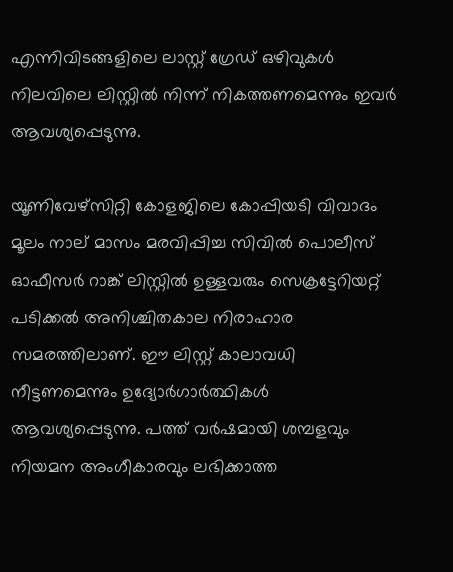എന്നിവിടങ്ങളിലെ ലാസ്റ്റ് ഗ്രേഡ് ഒഴിവുകൾ നിലവിലെ ലിസ്റ്റിൽ നിന്ന് നികത്തണമെന്നും ഇവർ ആവശ്യപ്പെടുന്നു.

യൂണിവേഴ്സിറ്റി കോളജിലെ കോപ്പിയടി വിവാദം മൂലം നാല് മാസം മരവിപ്പിച്ച സിവിൽ പൊലീസ് ഓഫീസർ റാങ്ക് ലിസ്റ്റിൽ ഉള്ളവരും സെക്രട്ടേറിയറ്റ് പടിക്കൽ അനിശ്ചിതകാല നിരാഹാര സമരത്തിലാണ്. ഈ ലിസ്റ്റ് കാലാവധി നീട്ടണമെന്നും ഉദ്യോർഗാർത്ഥികള്‍ ആവശ്യപ്പെടുന്നു. പത്ത് വർഷമായി ശമ്പളവും നിയമന അംഗീകാരവും ലഭിക്കാത്ത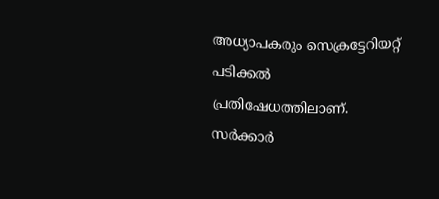അധ്യാപകരും സെക്രട്ടേറിയറ്റ് പടിക്കൽ പ്രതിഷേധത്തിലാണ്. സർക്കാർ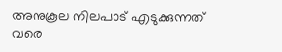അനുകൂല നിലപാട് എടുക്കുന്നത് വരെ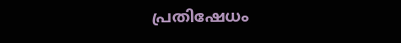പ്രതിഷേധം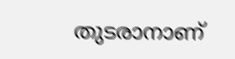തുടരാനാണ്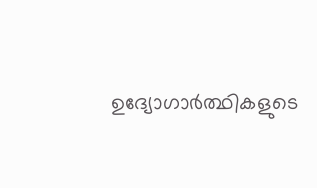ഉദ്യോഗാർത്ഥികളുടെ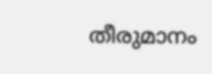തീരുമാനം